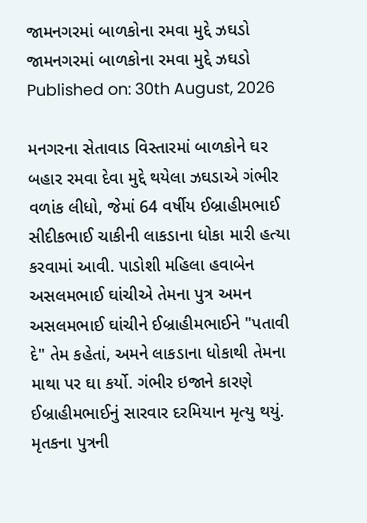જામનગરમાં બાળકોના રમવા મુદ્દે ઝઘડો
જામનગરમાં બાળકોના રમવા મુદ્દે ઝઘડો
Published on: 30th August, 2026

મનગરના સેતાવાડ વિસ્તારમાં બાળકોને ઘર બહાર રમવા દેવા મુદ્દે થયેલા ઝઘડાએ ગંભીર વળાંક લીધો, જેમાં 64 વર્ષીય ઈબ્રાહીમભાઈ સીદીકભાઈ ચાકીની લાકડાના ધોકા મારી હત્યા કરવામાં આવી. પાડોશી મહિલા હવાબેન અસલમભાઈ ઘાંચીએ તેમના પુત્ર અમન અસલમભાઈ ઘાંચીને ઈબ્રાહીમભાઈને "પતાવી દે" તેમ કહેતાં, અમને લાકડાના ધોકાથી તેમના માથા પર ઘા કર્યો. ગંભીર ઇજાને કારણે ઈબ્રાહીમભાઈનું સારવાર દરમિયાન મૃત્યુ થયું. મૃતકના પુત્રની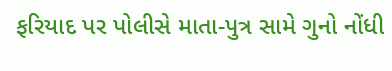ફરિયાદ પર પોલીસે માતા-પુત્ર સામે ગુનો નોંધી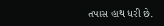તપાસ હાથ ધરી છે.